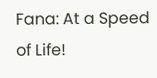Fana: At a Speed of Life!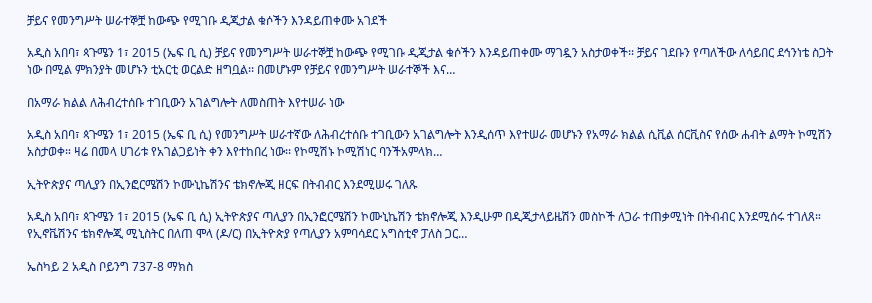ቻይና የመንግሥት ሠራተኞቿ ከውጭ የሚገቡ ዲጂታል ቁሶችን እንዳይጠቀሙ አገደች

አዲስ አበባ፣ ጳጉሜን 1፣ 2015 (ኤፍ ቢ ሲ) ቻይና የመንግሥት ሠራተኞቿ ከውጭ የሚገቡ ዲጂታል ቁሶችን እንዳይጠቀሙ ማገዷን አስታወቀች፡፡ ቻይና ገደቡን የጣለችው ለሳይበር ደኅንነቴ ስጋት ነው በሚል ምክንያት መሆኑን ቲአርቲ ወርልድ ዘግቧል፡፡ በመሆኑም የቻይና የመንግሥት ሠራተኞች እና…

በአማራ ክልል ለሕብረተሰቡ ተገቢውን አገልግሎት ለመስጠት እየተሠራ ነው

አዲስ አበባ፣ ጳጉሜን 1፣ 2015 (ኤፍ ቢ ሲ) የመንግሥት ሠራተኛው ለሕብረተሰቡ ተገቢውን አገልግሎት እንዲሰጥ እየተሠራ መሆኑን የአማራ ክልል ሲቪል ሰርቪስና የሰው ሐብት ልማት ኮሚሽን አስታወቀ። ዛሬ በመላ ሀገሪቱ የአገልጋይነት ቀን እየተከበረ ነው፡፡ የኮሚሽኑ ኮሚሽነር ባንችአምላክ…

ኢትዮጵያና ጣሊያን በኢንፎርሜሽን ኮሙኒኬሽንና ቴክኖሎጂ ዘርፍ በትብብር እንደሚሠሩ ገለጹ

አዲስ አበባ፣ ጳጉሜን 1፣ 2015 (ኤፍ ቢ ሲ) ኢትዮጵያና ጣሊያን በኢንፎርሜሽን ኮሙኒኬሽን ቴክኖሎጂ እንዲሁም በዲጂታላይዜሽን መስኮች ለጋራ ተጠቃሚነት በትብብር እንደሚሰሩ ተገለጸ። የኢኖቬሽንና ቴክኖሎጂ ሚኒስትር በለጠ ሞላ (ዶ/ር) በኢትዮጵያ የጣሊያን አምባሳደር አግስቲኖ ፓለስ ጋር…

ኤስካይ 2 አዲስ ቦይንግ 737-8 ማክስ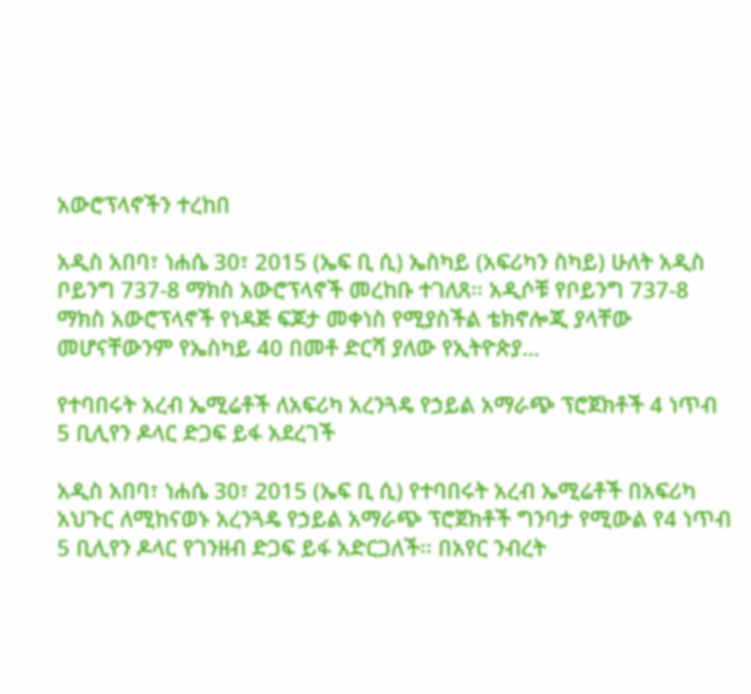አውሮፕላኖችን ተረከበ

አዲስ አበባ፣ ነሐሴ 30፣ 2015 (ኤፍ ቢ ሲ) ኤስካይ (አፍሪካን ስካይ) ሁለት አዲስ ቦይንግ 737-8 ማክስ አውሮፕላኖች መረከቡ ተገለጸ፡፡ አዲሶቹ የቦይንግ 737-8 ማክስ አውሮፕላኖች የነዳጅ ፍጆታ መቀነስ የሚያስችል ቴክኖሎጂ ያላቸው መሆናቸውንም የኤስካይ 40 በመቶ ድርሻ ያለው የኢትዮጵያ…

የተባበሩት አረብ ኤሚሬቶች ለአፍሪካ አረንጓዴ የኃይል አማራጭ ፕሮጀክቶች 4 ነጥብ 5 ቢሊየን ዶላር ድጋፍ ይፋ አደረገች

አዲስ አበባ፣ ነሐሴ 30፣ 2015 (ኤፍ ቢ ሲ) የተባበሩት አረብ ኤሚሬቶች በአፍሪካ አህጉር ለሚከናወኑ አረንጓዴ የኃይል አማራጭ ፕሮጀክቶች ግንባታ የሚውል የ4 ነጥብ 5 ቢሊየን ዶላር የገንዘብ ድጋፍ ይፋ አድርጋለች፡፡ በአየር ንብረት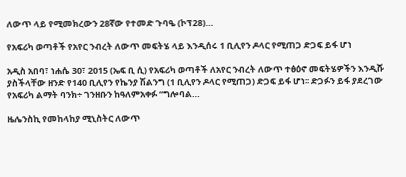ለውጥ ላይ የሚመክረውን 28ኛው የተመድ ጉባዔ (ኮፕ28)…

የአፍሪካ ወጣቶች የአየር ንብረት ለውጥ መፍትሄ ላይ እንዲሰሩ 1 ቢሊየን ዶላር የሚጠጋ ድጋፍ ይፋ ሆነ

አዲስ አበባ፣ ነሐሴ 30፣ 2015 (ኤፍ ቢ ሲ) የአፍሪካ ወጣቶች ለአየር ንብረት ለውጥ ተፅዕኖ መፍትሄዎችን እንዲሹ ያስችላቸው ዘንድ የ140 ቢሊየን የኬንያ ሽልንግ (1 ቢሊየን ዶላር የሚጠጋ) ድጋፍ ይፋ ሆነ፡፡ ድጋፉን ይፋ ያደረገው የአፍሪካ ልማት ባንክ÷ ገንዘቡን ከዓለምአቀፉ “ግሎባል…

ዜሌንስኪ የመከላከያ ሚኒስትር ለውጥ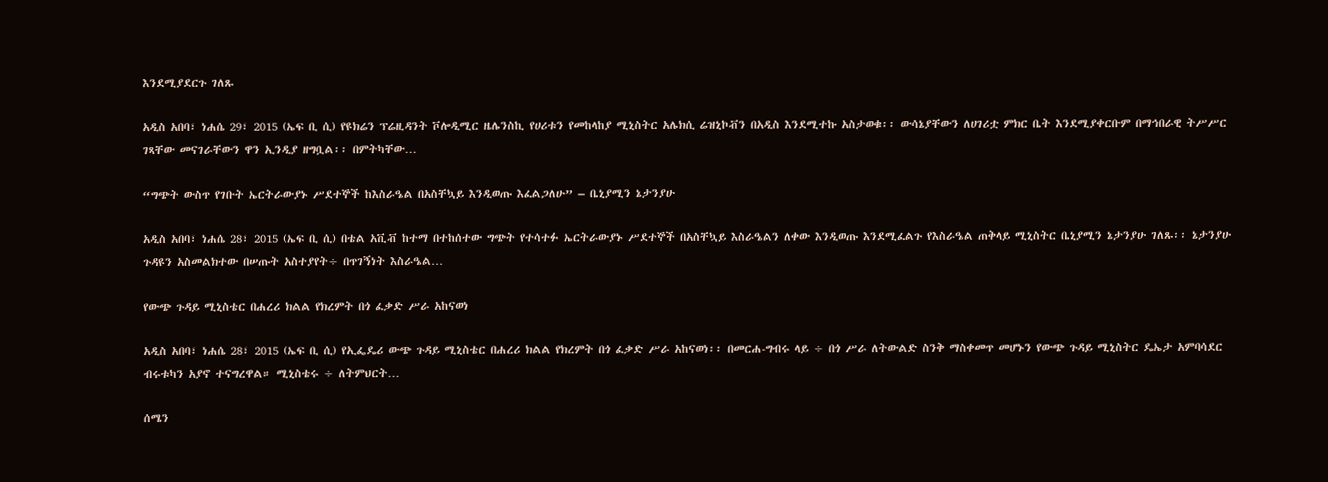እንደሚያደርጉ ገለጹ

አዲስ አበባ፣ ነሐሴ 29፣ 2015 (ኤፍ ቢ ሲ) የዩክሬን ፕሬዚዳንት ቮሎዲሚር ዜሌንስኪ የሀሪቱን የመከላከያ ሚኒስትር አሌክሲ ሬዝኒኮቭን በአዲስ እንደሚተኩ አስታወቁ፡፡ ውሳኔያቸውን ለሀገሪቷ ምክር ቤት እንደሚያቀርቡም በማኅበራዊ ትሥሥር ገጻቸው መናገራቸውን ዋን ኢንዲያ ዘግቧል፡፡ በምትካቸው…

“ግጭት ውስጥ የገቡት ኤርትራውያኑ ሥደተኞች ከእስራዔል በአስቸኳይ እንዲወጡ እፈልጋለሁ” – ቤኒያሚን ኔታንያሁ

አዲስ አበባ፣ ነሐሴ 28፣ 2015 (ኤፍ ቢ ሲ) በቴል አቪቭ ከተማ በተከሰተው ግጭት የተሳተፉ ኤርትራውያኑ ሥደተኞች በአስቸኳይ እስራዔልን ለቀው እንዲወጡ እንደሚፈልጉ የእስራዔል ጠቅላይ ሚኒስትር ቤኒያሚን ኔታንያሁ ገለጹ፡፡ ኔታንያሁ ጉዳዩን አስመልክተው በሠጡት አስተያየት÷ በጥገኝነት እስራዔል…

የውጭ ጉዳይ ሚኒስቴር በሐረሪ ክልል የክረምት በጎ ፈቃድ ሥራ አከናወነ

አዲስ አበባ፣ ነሐሴ 28፣ 2015 (ኤፍ ቢ ሲ) የኢፌዴሪ ውጭ ጉዳይ ሚኒስቴር በሐረሪ ክልል የክረምት በጎ ፈቃድ ሥራ አከናወነ፡፡ በመርሐ-ግብሩ ላይ ÷ በጎ ሥራ ለትውልድ ስንቅ ማስቀመጥ መሆኑን የውጭ ጉዳይ ሚኒስትር ዴኤታ አምባሳደር ብሩቱካን አያኖ ተናግረዋል። ሚኒስቴሩ ÷ ለትምህርት…

ሰሜን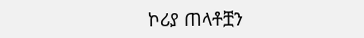ኮሪያ ጠላቶቿን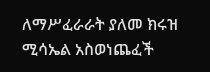ለማሥፈራራት ያለመ ክሩዝ ሚሳኤል አስወነጨፈች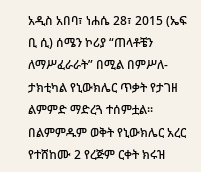አዲስ አበባ፣ ነሐሴ 28፣ 2015 (ኤፍ ቢ ሲ) ሰሜን ኮሪያ “ጠላቶቼን ለማሥፈራራት” በሚል በምሥለ-ታክቲካል የኒውክሌር ጥቃት የታገዘ ልምምድ ማድረጓ ተሰምቷል፡፡ በልምምዱም ወቅት የኒውክሌር አረር የተሸከሙ 2 የረጅም ርቀት ክሩዝ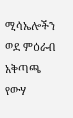ሚሳኤሎችን ወደ ምዕራብ አቅጣጫ የውሃ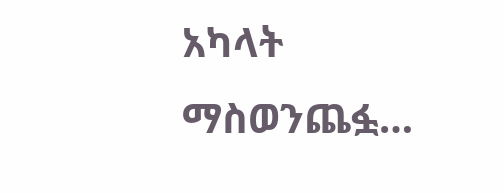አካላት ማስወንጨፏ…